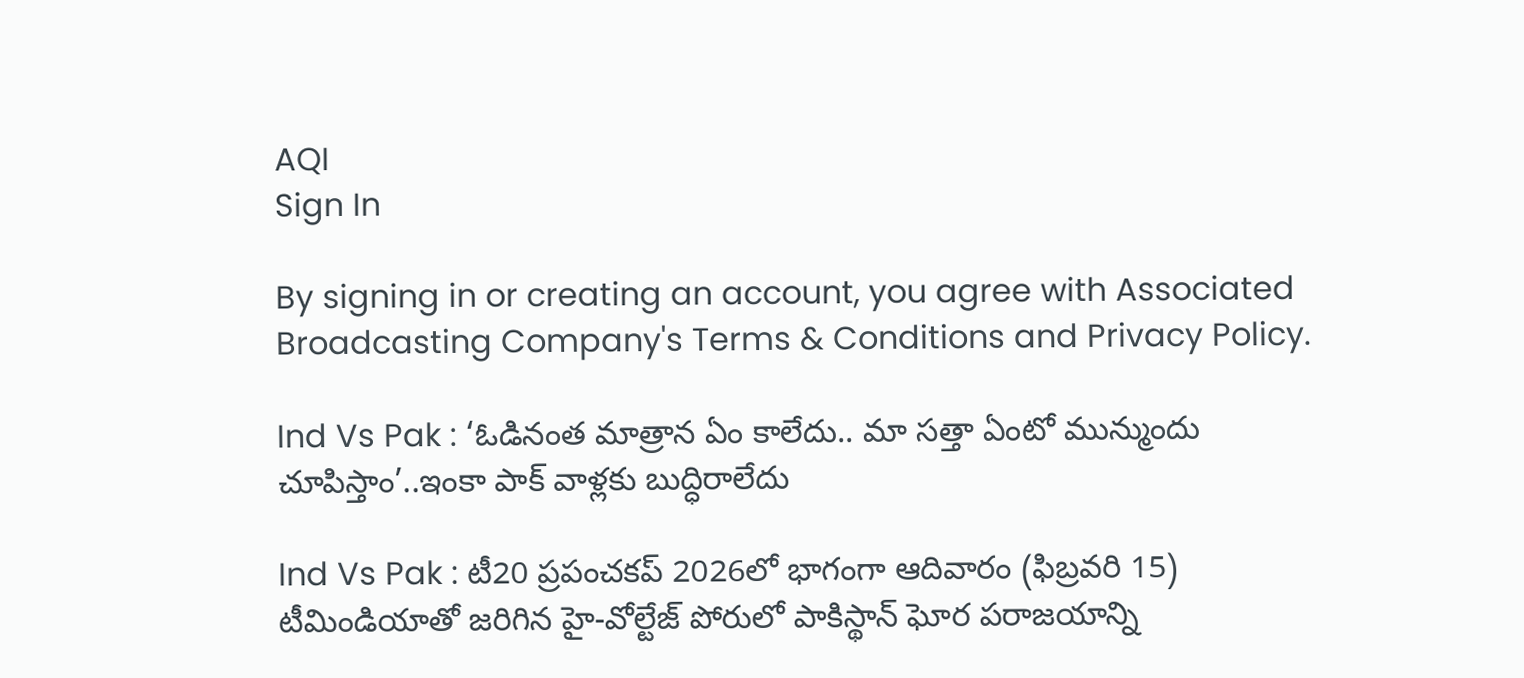AQI
Sign In

By signing in or creating an account, you agree with Associated Broadcasting Company's Terms & Conditions and Privacy Policy.

Ind Vs Pak : ‘ఓడినంత మాత్రాన ఏం కాలేదు.. మా సత్తా ఏంటో మున్ముందు చూపిస్తాం’..ఇంకా పాక్ వాళ్లకు బుద్ధిరాలేదు

Ind Vs Pak : టీ20 ప్రపంచకప్ 2026లో భాగంగా ఆదివారం (ఫిబ్రవరి 15) టీమిండియాతో జరిగిన హై-వోల్టేజ్ పోరులో పాకిస్థాన్ ఘోర పరాజయాన్ని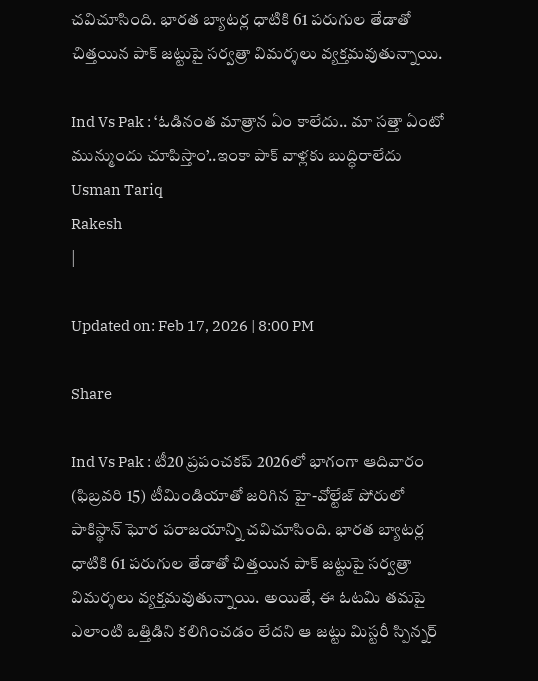చవిచూసింది. భారత బ్యాటర్ల ధాటికి 61 పరుగుల తేడాతో చిత్తయిన పాక్ జట్టుపై సర్వత్రా విమర్శలు వ్యక్తమవుతున్నాయి.

Ind Vs Pak : ‘ఓడినంత మాత్రాన ఏం కాలేదు.. మా సత్తా ఏంటో మున్ముందు చూపిస్తాం’..ఇంకా పాక్ వాళ్లకు బుద్ధిరాలేదు
Usman Tariq
Rakesh
|

Updated on: Feb 17, 2026 | 8:00 PM

Share

Ind Vs Pak : టీ20 ప్రపంచకప్ 2026లో భాగంగా ఆదివారం (ఫిబ్రవరి 15) టీమిండియాతో జరిగిన హై-వోల్టేజ్ పోరులో పాకిస్థాన్ ఘోర పరాజయాన్ని చవిచూసింది. భారత బ్యాటర్ల ధాటికి 61 పరుగుల తేడాతో చిత్తయిన పాక్ జట్టుపై సర్వత్రా విమర్శలు వ్యక్తమవుతున్నాయి. అయితే, ఈ ఓటమి తమపై ఎలాంటి ఒత్తిడిని కలిగించడం లేదని ఆ జట్టు మిస్టరీ స్పిన్నర్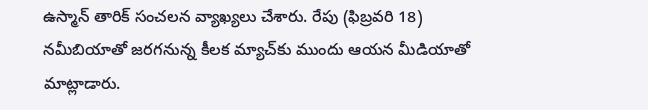ఉస్మాన్ తారిక్ సంచలన వ్యాఖ్యలు చేశారు. రేపు (ఫిబ్రవరి 18) నమీబియాతో జరగనున్న కీలక మ్యాచ్‌కు ముందు ఆయన మీడియాతో మాట్లాడారు.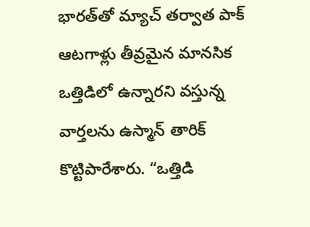భారత్‌తో మ్యాచ్ తర్వాత పాక్ ఆటగాళ్లు తీవ్రమైన మానసిక ఒత్తిడిలో ఉన్నారని వస్తున్న వార్తలను ఉస్మాన్ తారిక్ కొట్టిపారేశారు. “ఒత్తిడి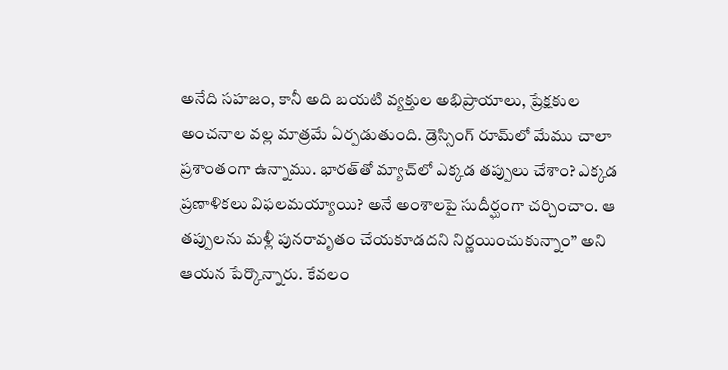అనేది సహజం, కానీ అది బయటి వ్యక్తుల అభిప్రాయాలు, ప్రేక్షకుల అంచనాల వల్ల మాత్రమే ఏర్పడుతుంది. డ్రెస్సింగ్ రూమ్‌లో మేము చాలా ప్రశాంతంగా ఉన్నాము. భారత్‌తో మ్యాచ్‌లో ఎక్కడ తప్పులు చేశాం? ఎక్కడ ప్రణాళికలు విఫలమయ్యాయి? అనే అంశాలపై సుదీర్ఘంగా చర్చించాం. ఆ తప్పులను మళ్లీ పునరావృతం చేయకూడదని నిర్ణయించుకున్నాం” అని ఆయన పేర్కొన్నారు. కేవలం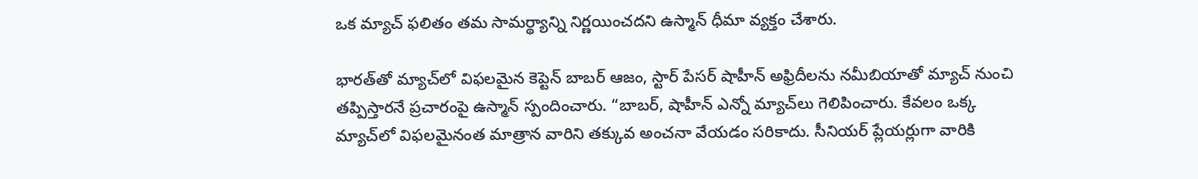ఒక మ్యాచ్ ఫలితం తమ సామర్థ్యాన్ని నిర్ణయించదని ఉస్మాన్ ధీమా వ్యక్తం చేశారు.

భారత్‌తో మ్యాచ్‌లో విఫలమైన కెప్టెన్ బాబర్ ఆజం, స్టార్ పేసర్ షాహీన్ అఫ్రిదీలను నమీబియాతో మ్యాచ్ నుంచి తప్పిస్తారనే ప్రచారంపై ఉస్మాన్ స్పందించారు. “బాబర్, షాహీన్ ఎన్నో మ్యాచ్‌లు గెలిపించారు. కేవలం ఒక్క మ్యాచ్‌లో విఫలమైనంత మాత్రాన వారిని తక్కువ అంచనా వేయడం సరికాదు. సీనియర్ ప్లేయర్లుగా వారికి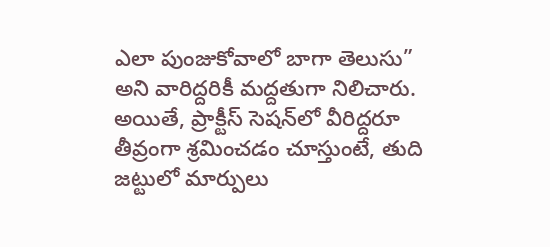ఎలా పుంజుకోవాలో బాగా తెలుసు” అని వారిద్దరికీ మద్దతుగా నిలిచారు. అయితే, ప్రాక్టీస్ సెషన్‌లో వీరిద్దరూ తీవ్రంగా శ్రమించడం చూస్తుంటే, తుది జట్టులో మార్పులు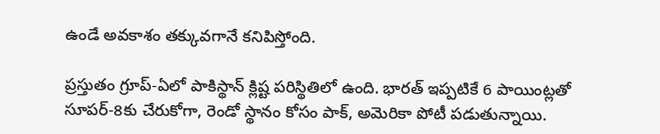ఉండే అవకాశం తక్కువగానే కనిపిస్తోంది.

ప్రస్తుతం గ్రూప్-ఏలో పాకిస్థాన్ క్లిష్ట పరిస్థితిలో ఉంది. భారత్ ఇప్పటికే 6 పాయింట్లతో సూపర్-8కు చేరుకోగా, రెండో స్థానం కోసం పాక్, అమెరికా పోటీ పడుతున్నాయి.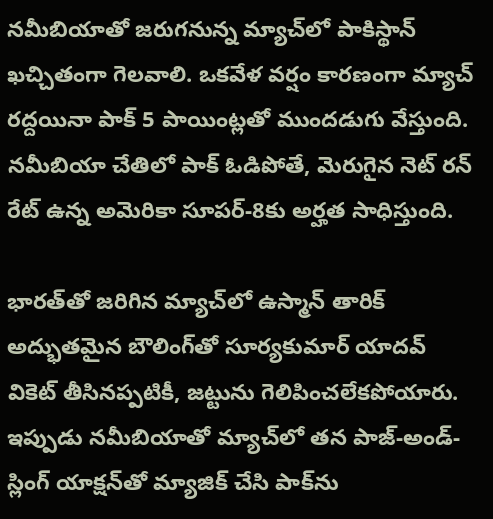నమీబియాతో జరుగనున్న మ్యాచ్‌లో పాకిస్థాన్ ఖచ్చితంగా గెలవాలి. ఒకవేళ వర్షం కారణంగా మ్యాచ్ రద్దయినా పాక్ 5 పాయింట్లతో ముందడుగు వేస్తుంది. నమీబియా చేతిలో పాక్ ఓడిపోతే, మెరుగైన నెట్ రన్ రేట్ ఉన్న అమెరికా సూపర్-8కు అర్హత సాధిస్తుంది.

భారత్‌తో జరిగిన మ్యాచ్‌లో ఉస్మాన్ తారిక్ అద్భుతమైన బౌలింగ్‌తో సూర్యకుమార్ యాదవ్ వికెట్ తీసినప్పటికీ, జట్టును గెలిపించలేకపోయారు. ఇప్పుడు నమీబియాతో మ్యాచ్‌లో తన పాజ్-అండ్-స్లింగ్ యాక్షన్‌తో మ్యాజిక్ చేసి పాక్‌ను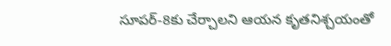సూపర్-8కు చేర్చాలని ఆయన కృతనిశ్చయంతో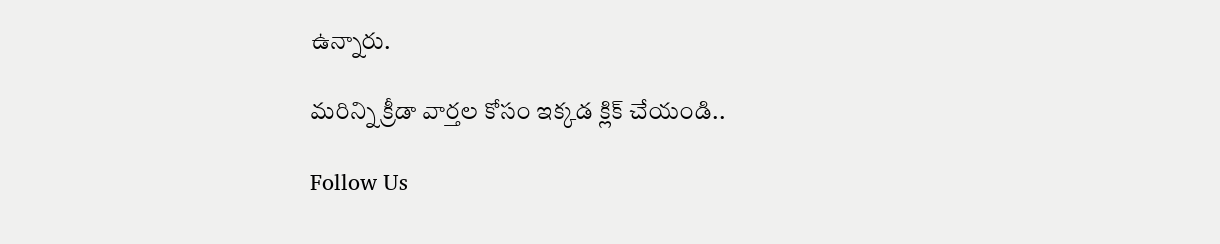ఉన్నారు.

మరిన్ని క్రీడా వార్తల కోసం ఇక్కడ క్లిక్ చేయండి..

Follow Us